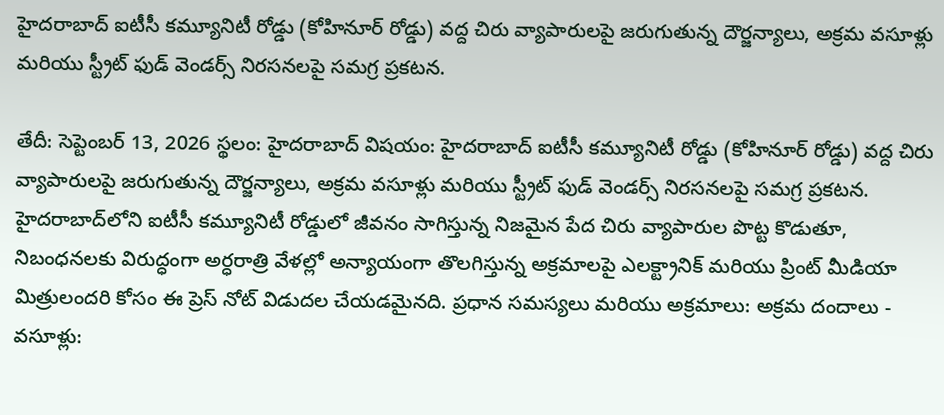హైదరాబాద్ ఐటీసీ కమ్యూనిటీ రోడ్డు (కోహినూర్ రోడ్డు) వద్ద చిరు వ్యాపారులపై జరుగుతున్న దౌర్జన్యాలు, అక్రమ వసూళ్లు మరియు స్ట్రీట్ ఫుడ్ వెండర్స్ నిరసనలపై సమగ్ర ప్రకటన.

తేదీ: సెప్టెంబర్ 13, 2026 స్థలం: హైదరాబాద్ విషయం: హైదరాబాద్ ఐటీసీ కమ్యూనిటీ రోడ్డు (కోహినూర్ రోడ్డు) వద్ద చిరు వ్యాపారులపై జరుగుతున్న దౌర్జన్యాలు, అక్రమ వసూళ్లు మరియు స్ట్రీట్ ఫుడ్ వెండర్స్ నిరసనలపై సమగ్ర ప్రకటన. హైదరాబాద్‌లోని ఐటీసీ కమ్యూనిటీ రోడ్డులో జీవనం సాగిస్తున్న నిజమైన పేద చిరు వ్యాపారుల పొట్ట కొడుతూ, నిబంధనలకు విరుద్ధంగా అర్ధరాత్రి వేళల్లో అన్యాయంగా తొలగిస్తున్న అక్రమాలపై ఎలక్ట్రానిక్ మరియు ప్రింట్ మీడియా మిత్రులందరి కోసం ఈ ప్రెస్ నోట్ విడుదల చేయడమైనది. ప్రధాన సమస్యలు మరియు అక్రమాలు: అక్రమ దందాలు - వసూళ్లు: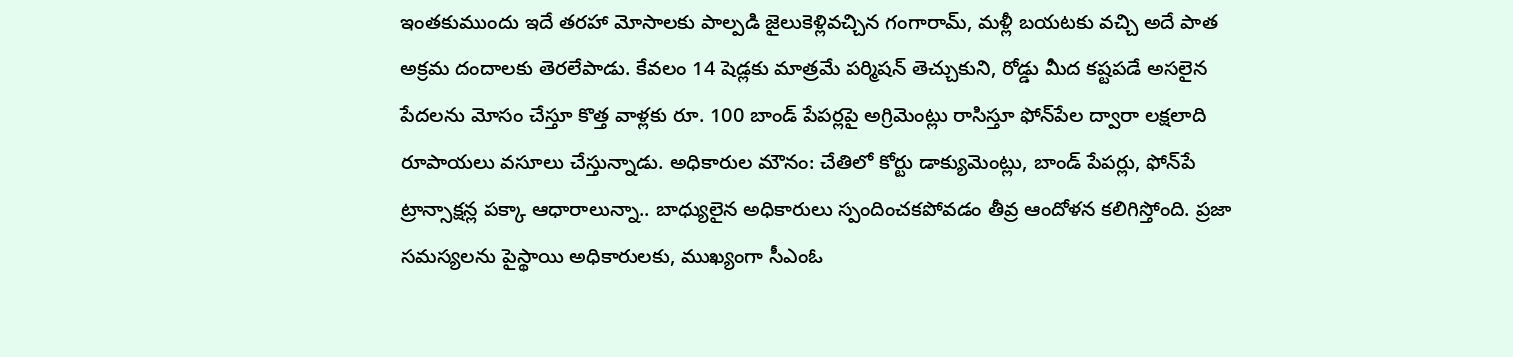ఇంతకుముందు ఇదే తరహా మోసాలకు పాల్పడి జైలుకెళ్లివచ్చిన గంగారామ్, మళ్లీ బయటకు వచ్చి అదే పాత అక్రమ దందాలకు తెరలేపాడు. కేవలం 14 షెడ్లకు మాత్రమే పర్మిషన్ తెచ్చుకుని, రోడ్డు మీద కష్టపడే అసలైన పేదలను మోసం చేస్తూ కొత్త వాళ్లకు రూ. 100 బాండ్ పేపర్లపై అగ్రిమెంట్లు రాసిస్తూ ఫోన్‌పేల ద్వారా లక్షలాది రూపాయలు వసూలు చేస్తున్నాడు. అధికారుల మౌనం: చేతిలో కోర్టు డాక్యుమెంట్లు, బాండ్ పేపర్లు, ఫోన్‌పే ట్రాన్సాక్షన్ల పక్కా ఆధారాలున్నా.. బాధ్యులైన అధికారులు స్పందించకపోవడం తీవ్ర ఆందోళన కలిగిస్తోంది. ప్రజా సమస్యలను పైస్థాయి అధికారులకు, ముఖ్యంగా సీఎంఓ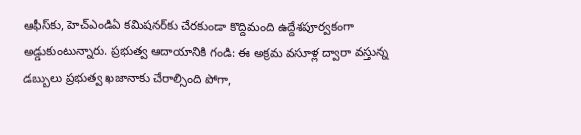ఆఫీస్‌కు, హెచ్ఎండిఏ కమిషనర్‌కు చేరకుండా కొద్దిమంది ఉద్దేశపూర్వకంగా అడ్డుకుంటున్నారు. ప్రభుత్వ ఆదాయానికి గండి: ఈ అక్రమ వసూళ్ల ద్వారా వస్తున్న డబ్బులు ప్రభుత్వ ఖజానాకు చేరాల్సింది పోగా,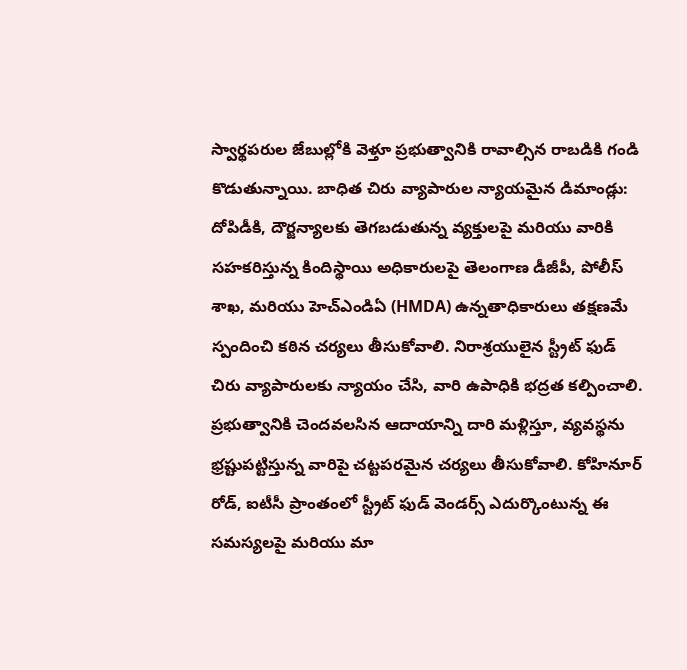స్వార్థపరుల జేబుల్లోకి వెళ్తూ ప్రభుత్వానికి రావాల్సిన రాబడికి గండి కొడుతున్నాయి. బాధిత చిరు వ్యాపారుల న్యాయమైన డిమాండ్లు: దోపిడీకి, దౌర్జన్యాలకు తెగబడుతున్న వ్యక్తులపై మరియు వారికి సహకరిస్తున్న కిందిస్థాయి అధికారులపై తెలంగాణ డీజీపీ, పోలీస్ శాఖ, మరియు హెచ్ఎండిఏ (HMDA) ఉన్నతాధికారులు తక్షణమే స్పందించి కఠిన చర్యలు తీసుకోవాలి. నిరాశ్రయులైన స్ట్రీట్ ఫుడ్ చిరు వ్యాపారులకు న్యాయం చేసి, వారి ఉపాధికి భద్రత కల్పించాలి. ప్రభుత్వానికి చెందవలసిన ఆదాయాన్ని దారి మళ్లిస్తూ, వ్యవస్థను భ్రష్టుపట్టిస్తున్న వారిపై చట్టపరమైన చర్యలు తీసుకోవాలి. కోహినూర్ రోడ్, ఐటీసీ ప్రాంతంలో స్ట్రీట్ ఫుడ్ వెండర్స్ ఎదుర్కొంటున్న ఈ సమస్యలపై మరియు మా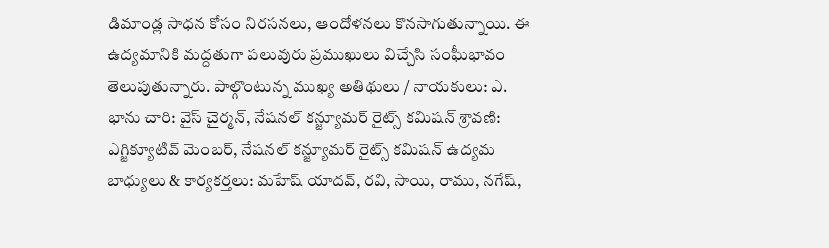డిమాండ్ల సాధన కోసం నిరసనలు, ఆందోళనలు కొనసాగుతున్నాయి. ఈ ఉద్యమానికి మద్దతుగా పలువురు ప్రముఖులు విచ్చేసి సంఘీభావం తెలుపుతున్నారు. పాల్గొంటున్న ముఖ్య అతిథులు / నాయకులు: ఎ. భాను చారి: వైస్ చైర్మన్, నేషనల్ కన్జ్యూమర్ రైట్స్ కమిషన్ శ్రావణి: ఎగ్జిక్యూటివ్ మెంబర్, నేషనల్ కన్జ్యూమర్ రైట్స్ కమిషన్ ఉద్యమ బాధ్యులు & కార్యకర్తలు: మహేష్ యాదవ్, రవి, సాయి, రాము, నగేష్,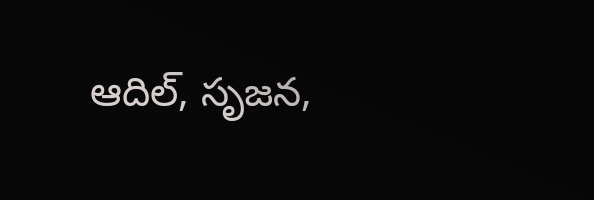ఆదిల్, సృజన,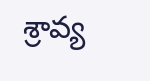శ్రావ్య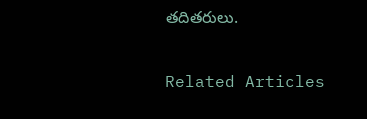తదితరులు.

Related Articles